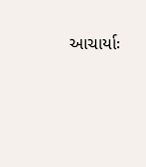આચાર્યાઃ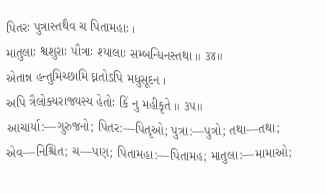પિતરઃ પુત્રાસ્તથૈવ ચ પિતામહાઃ ।
માતુલાઃ શ્વશુરાઃ પૌત્રાઃ શ્યાલાઃ સમ્બન્ધિનસ્તથા ॥ ૩૪॥
એતાન્ન હન્તુમિચ્છામિ ઘ્નતોઽપિ મધુસૂદન ।
અપિ ત્રૈલોક્યરાજ્યસ્ય હેતોઃ કિં નુ મહીકૃતે ॥ ૩૫॥
આચાર્યા:—ગુરુજનો; પિતર:—પિતૃઓ; પુત્રા:—પુત્રો; તથા—તથા; એવ—નિશ્ચિત; ચ—પણ; પિતામહા:—પિતામહ; માતુલા:—મામાઓ;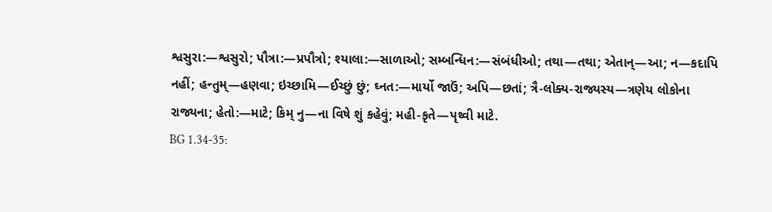શ્વસુરા:—શ્વસુરો; પૌત્રા:—પ્રપૌત્રો; શ્યાલા:—સાળાઓ; સમ્બન્ધિન:—સંબંધીઓ; તથા—તથા; એતાન્—આ; ન—કદાપિ નહીં; હન્તુમ્—હણવા; ઇચ્છામિ—ઈચ્છું છું; ઘ્નત:—માર્યો જાઉં; અપિ—છતાં; ત્રૈ-લોક્ય-રાજ્યસ્ય—ત્રણેય લોકોના રાજ્યના; હેતો:—માટે; કિમ્ નુ—ના વિષે શું કહેવું; મહી-કૃતે—પૃથ્વી માટે.
BG 1.34-35: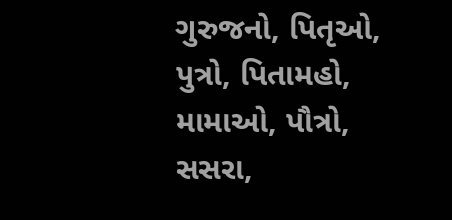ગુરુજનો, પિતૃઓ, પુત્રો, પિતામહો, મામાઓ, પૌત્રો, સસરા,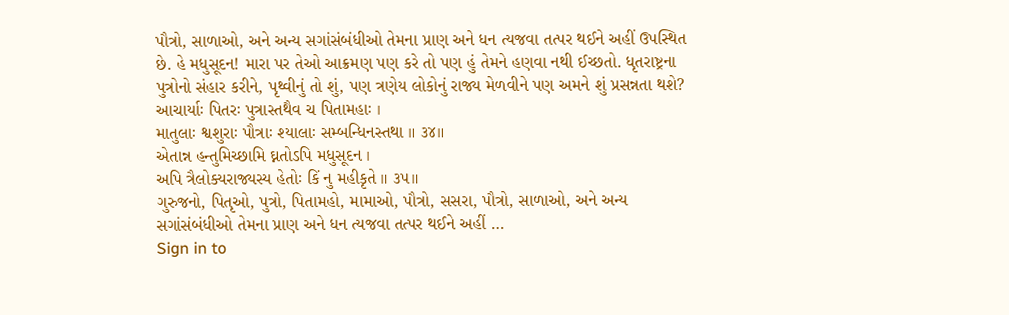પૌત્રો, સાળાઓ, અને અન્ય સગાંસંબંધીઓ તેમના પ્રાણ અને ધન ત્યજવા તત્પર થઈને અહીં ઉપસ્થિત છે. હે મધુસૂદન! મારા પર તેઓ આક્રમણ પણ કરે તો પણ હું તેમને હણવા નથી ઈચ્છતો. ધૃતરાષ્ટ્રના પુત્રોનો સંહાર કરીને, પૃથ્વીનું તો શું, પણ ત્રણેય લોકોનું રાજ્ય મેળવીને પણ અમને શું પ્રસન્નતા થશે?
આચાર્યાઃ પિતરઃ પુત્રાસ્તથૈવ ચ પિતામહાઃ ।
માતુલાઃ શ્વશુરાઃ પૌત્રાઃ શ્યાલાઃ સમ્બન્ધિનસ્તથા ॥ ૩૪॥
એતાન્ન હન્તુમિચ્છામિ ઘ્નતોઽપિ મધુસૂદન ।
અપિ ત્રૈલોક્યરાજ્યસ્ય હેતોઃ કિં નુ મહીકૃતે ॥ ૩૫॥
ગુરુજનો, પિતૃઓ, પુત્રો, પિતામહો, મામાઓ, પૌત્રો, સસરા, પૌત્રો, સાળાઓ, અને અન્ય સગાંસંબંધીઓ તેમના પ્રાણ અને ધન ત્યજવા તત્પર થઈને અહીં …
Sign in to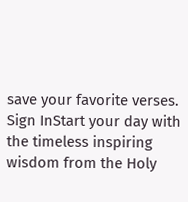save your favorite verses.
Sign InStart your day with the timeless inspiring wisdom from the Holy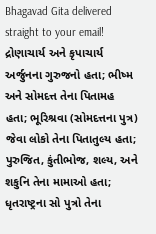Bhagavad Gita delivered straight to your email!
દ્રોણાચાર્ય અને કૃપાચાર્ય અર્જુનના ગુરુજનો હતા; ભીષ્મ અને સોમદત્ત તેના પિતામહ હતા; ભૂરિશ્રવા (સોમદત્તના પુત્ર) જેવા લોકો તેના પિતાતુલ્ય હતા; પુરુજિત, કુંતીભોજ, શલ્ય, અને શકુનિ તેના મામાઓ હતા; ધૃતરાષ્ટ્રના સો પુત્રો તેના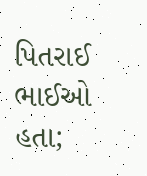પિતરાઈ ભાઈઓ હતા;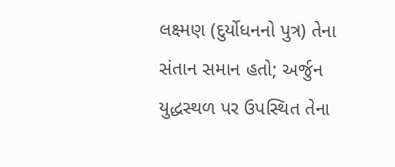લક્ષ્મણ (દુર્યોધનનો પુત્ર) તેના સંતાન સમાન હતો; અર્જુન યુદ્ધસ્થળ પર ઉપસ્થિત તેના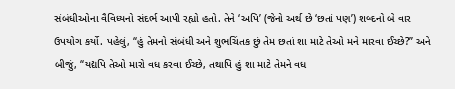સંબંધીઓના વૈવિધ્યનો સંદર્ભ આપી રહ્યો હતો. તેને ‘અપિ’ (જેનો અર્થ છે ‘છતાં પણ’) શબ્દનો બે વાર ઉપયોગ કર્યો. પહેલું, “હું તેમનો સંબંધી અને શુભચિંતક છું તેમ છતાં શા માટે તેઓ મને મારવા ઈચ્છે?” અને બીજું, “યદ્યપિ તેઓ મારો વધ કરવા ઈચ્છે, તથાપિ હું શા માટે તેમને વધ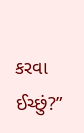કરવા ઈચ્છું?”